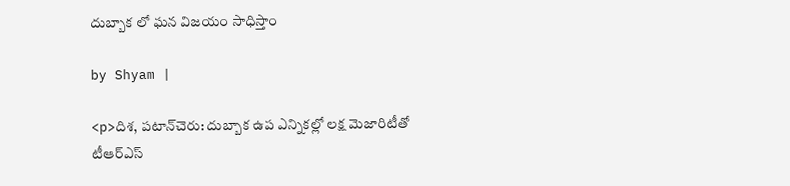దుబ్బాక లో ఘన విజయం సాధిస్తాం

by Shyam |

<p>దిశ, పటాన్‌చెరు: దుబ్బాక ఉప ఎన్నికల్లో లక్ష మెజారిటీతో టీఆర్ఎస్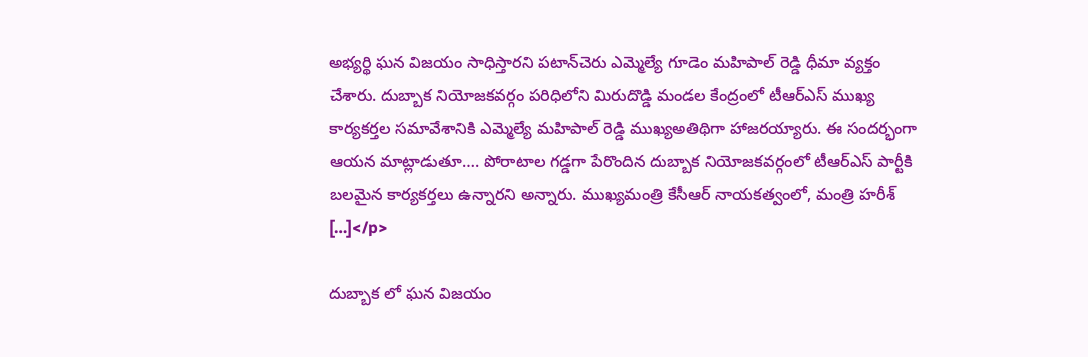అభ్యర్థి ఘన విజయం సాధిస్తారని పటాన్‌చెరు ఎమ్మెల్యే గూడెం మహిపాల్ రెడ్డి ధీమా వ్యక్తం చేశారు. దుబ్బాక నియోజకవర్గం పరిధిలోని మిరుదొడ్డి మండల కేంద్రంలో టీఆర్ఎస్ ముఖ్య కార్యకర్తల సమావేశానికి ఎమ్మెల్యే మహిపాల్ రెడ్డి ముఖ్యఅతిథిగా హాజరయ్యారు. ఈ సందర్భంగా ఆయన మాట్లాడుతూ…. పోరాటాల గడ్డగా పేరొందిన దుబ్బాక నియోజకవర్గంలో టీఆర్ఎస్ పార్టీకి బలమైన కార్యకర్తలు ఉన్నారని అన్నారు. ముఖ్యమంత్రి కేసీఆర్‌ నాయకత్వంలో, మంత్రి హరీశ్ […]</p>

దుబ్బాక లో ఘన విజయం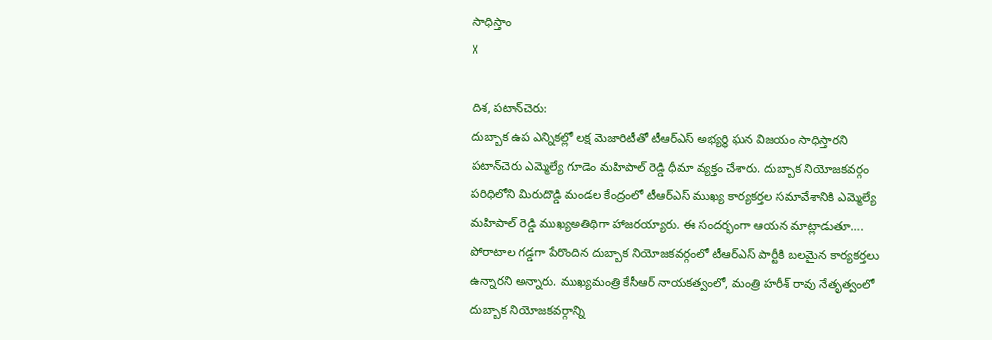సాధిస్తాం
X

దిశ, పటాన్‌చెరు:
దుబ్బాక ఉప ఎన్నికల్లో లక్ష మెజారిటీతో టీఆర్ఎస్ అభ్యర్థి ఘన విజయం సాధిస్తారని పటాన్‌చెరు ఎమ్మెల్యే గూడెం మహిపాల్ రెడ్డి ధీమా వ్యక్తం చేశారు. దుబ్బాక నియోజకవర్గం పరిధిలోని మిరుదొడ్డి మండల కేంద్రంలో టీఆర్ఎస్ ముఖ్య కార్యకర్తల సమావేశానికి ఎమ్మెల్యే మహిపాల్ రెడ్డి ముఖ్యఅతిథిగా హాజరయ్యారు. ఈ సందర్భంగా ఆయన మాట్లాడుతూ…. పోరాటాల గడ్డగా పేరొందిన దుబ్బాక నియోజకవర్గంలో టీఆర్ఎస్ పార్టీకి బలమైన కార్యకర్తలు ఉన్నారని అన్నారు. ముఖ్యమంత్రి కేసీఆర్‌ నాయకత్వంలో, మంత్రి హరీశ్ రావు నేతృత్వంలో దుబ్బాక నియోజకవర్గాన్ని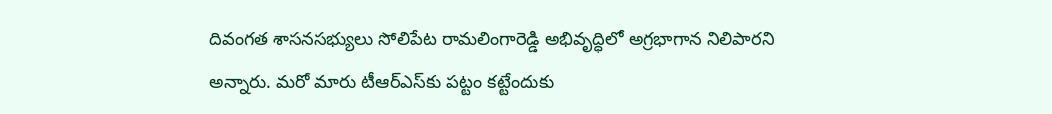దివంగత శాసనసభ్యులు సోలిపేట రామలింగారెడ్డి అభివృద్ధిలో అగ్రభాగాన నిలిపారని అన్నారు. మరో మారు టీఆర్ఎస్‌కు పట్టం కట్టేందుకు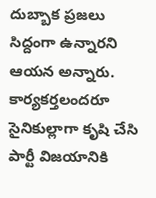దుబ్బాక ప్రజలు సిద్దంగా ఉన్నారని ఆయన అన్నారు. కార్యకర్తలందరూ సైనికుల్లాగా కృషి చేసి పార్టీ విజయానికి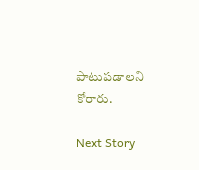పాటుపడాలని కోరారు.

Next Story